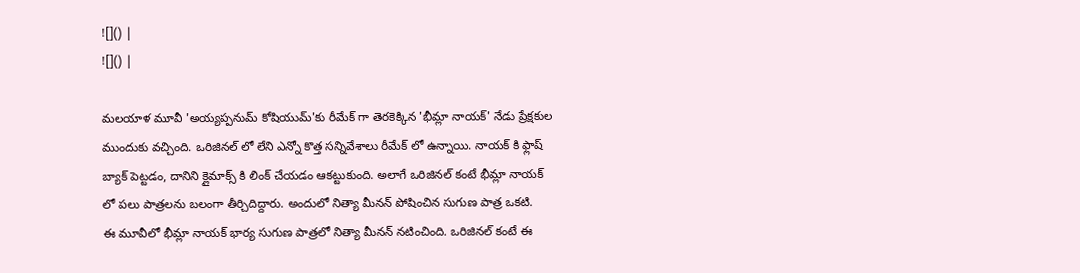![]() |
![]() |

మలయాళ మూవీ 'అయ్యప్పనుమ్ కోషియుమ్'కు రీమేక్ గా తెరకెక్కిన 'భీమ్లా నాయక్' నేడు ప్రేక్షకుల ముందుకు వచ్చింది. ఒరిజినల్ లో లేని ఎన్నో కొత్త సన్నివేశాలు రీమేక్ లో ఉన్నాయి. నాయక్ కి ఫ్లాష్ బ్యాక్ పెట్టడం, దానిని క్లైమాక్స్ కి లింక్ చేయడం ఆకట్టుకుంది. అలాగే ఒరిజినల్ కంటే భీమ్లా నాయక్ లో పలు పాత్రలను బలంగా తీర్చిదిద్దారు. అందులో నిత్యా మీనన్ పోషించిన సుగుణ పాత్ర ఒకటి.
ఈ మూవీలో భీమ్లా నాయక్ భార్య సుగుణ పాత్రలో నిత్యా మీనన్ నటించింది. ఒరిజినల్ కంటే ఈ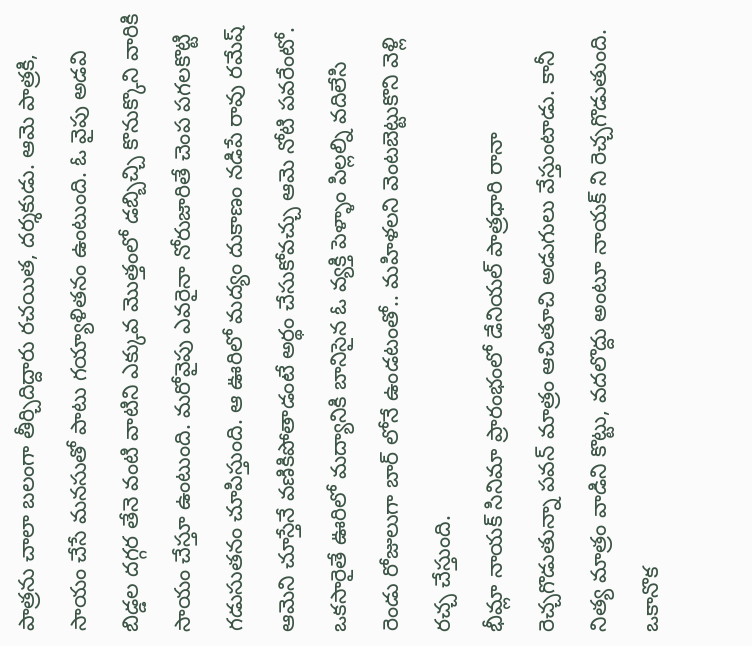పాత్రను చాలా బలంగా తీర్చిదిద్దారు రచయిత, దర్శకుడు. ఆమె పాత్రకి, సాయం చేసే మనసుతో పాటు గయ్యాళితనం ఉంటుంది. ఓ వైపు అడవి బిడ్డల దగ్గర తేనె వంటి వాటిని ఎక్కువ మొత్తంలో డబ్బిచ్చి కొనుక్కొని వారికి సాయం చేస్తూ ఉంటుంది. మరోవైపు ఎవరైనా నోరుజారితే చెంప పగలకొట్టి గడుసుతనం చూపిస్తుంది. ఆ ఊరిలో మద్యం దుకాణం నడిపే రావు రమేష్ ఆమెని చూస్తేనే వణికిపోతాడంటే అర్థం చేసుకోవచ్చు ఆమె నోటి పవరేంటో. ఒకసారైతే ఊరిలో మద్యానికి బానిసైన ఓ వ్యక్తి పెళ్ళాం పిల్లల్ని వదిలేసి రెండు రోజులుగా బార్ లోనే ఉండటంతో.. మహిళలని వెంటబెట్టుకొని వెళ్లి రచ్చ చేస్తుంది.
భీమ్లా నాయక్ సినిమా ప్రారంభంలో డేనియల్ పాత్రధారి రానా రెచ్చగొడుతున్నా పవన్ మాత్రం ఆచితూచి అడుగులు వేస్తుంటాడు. కానీ నిత్య మాత్రం వాడిని కొట్టు, వదలొద్దు అంటూ నాయక్ ని రెచ్చగొడుతుంది. ఒకానొక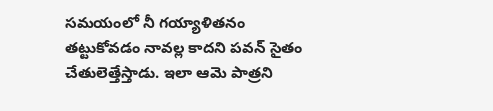సమయంలో నీ గయ్యాళితనం తట్టుకోవడం నావల్ల కాదని పవన్ సైతం చేతులెత్తేస్తాడు. ఇలా ఆమె పాత్రని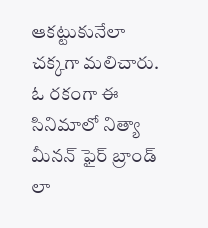ఆకట్టుకునేలా చక్కగా మలిచారు. ఓ రకంగా ఈ సినిమాలో నిత్యా మీనన్ ఫైర్ బ్రాండ్ లా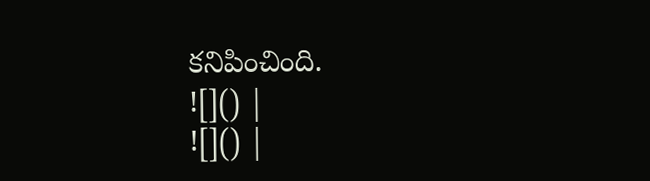కనిపించింది.
![]() |
![]() |